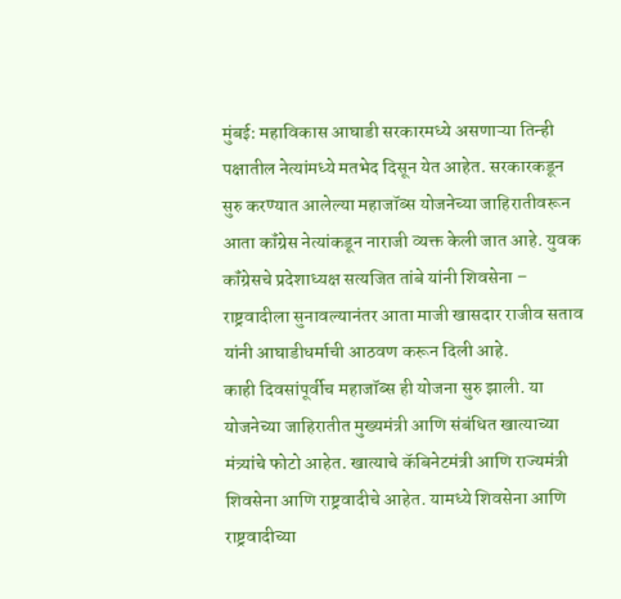मुंबई: महाविकास आघाडी सरकारमध्ये असणाऱ्या तिन्ही पक्षातील नेत्यांमध्ये मतभेद दिसून येत आहेत. सरकारकडून सुरु करण्यात आलेल्या महाजॉब्स योजनेच्या जाहिरातीवरून आता कॉंग्रेस नेत्यांकडून नाराजी व्यक्त केली जात आहे. युवक कॉंग्रेसचे प्रदेशाध्यक्ष सत्यजित तांबे यांनी शिवसेना – राष्ट्रवादीला सुनावल्यानंतर आता माजी खासदार राजीव सताव यांनी आघाडीधर्माची आठवण करून दिली आहे.
काही दिवसांपूर्वीच महाजॉब्स ही योजना सुरु झाली. या योजनेच्या जाहिरातीत मुख्यमंत्री आणि संबंधित खात्याच्या मंत्र्यांचे फोटो आहेत. खात्याचे कॅबिनेटमंत्री आणि राज्यमंत्री शिवसेना आणि राष्ट्रवादीचे आहेत. यामध्ये शिवसेना आणि राष्ट्रवादीच्या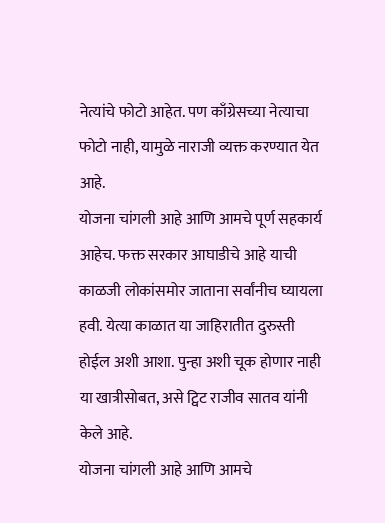नेत्यांचे फोटो आहेत. पण काँग्रेसच्या नेत्याचा फोटो नाही, यामुळे नाराजी व्यक्त करण्यात येत आहे.
योजना चांगली आहे आणि आमचे पूर्ण सहकार्य आहेच. फक्त सरकार आघाडीचे आहे याची काळजी लोकांसमोर जाताना सर्वांनीच घ्यायला हवी. येत्या काळात या जाहिरातीत दुरुस्ती होईल अशी आशा. पुन्हा अशी चूक होणार नाही या खात्रीसोबत, असे ट्विट राजीव सातव यांनी केले आहे.
योजना चांगली आहे आणि आमचे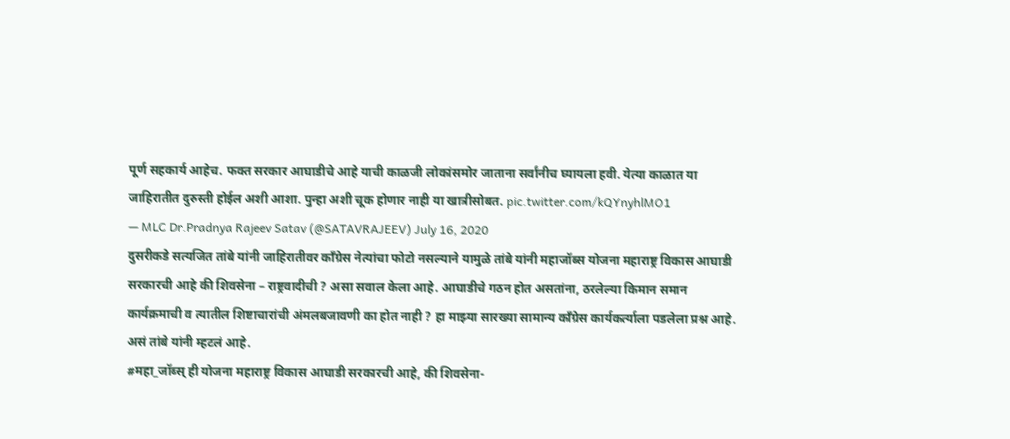पूर्ण सहकार्य आहेच. फक्त सरकार आघाडीचे आहे याची काळजी लोकांसमोर जाताना सर्वांनीच घ्यायला हवी. येत्या काळात या जाहिरातीत दुरुस्ती होईल अशी आशा. पुन्हा अशी चूक होणार नाही या खात्रीसोबत. pic.twitter.com/kQYnyhlMO1
— MLC Dr.Pradnya Rajeev Satav (@SATAVRAJEEV) July 16, 2020
दुसरीकडे सत्यजित तांबे यांनी जाहिरातीवर कॉंग्रेस नेत्यांचा फोटो नसल्याने यामुळे तांबे यांनी महाजॉब्स योजना महाराष्ट्र विकास आघाडी सरकारची आहे की शिवसेना – राष्ट्रवादीची ? असा सवाल केला आहे. आघाडीचे गठन होत असतांना, ठरलेल्या किमान समान कार्यक्रमाची व त्यातील शिष्टाचारांची अंमलबजावणी का होत नाही ? हा माझ्या सारख्या सामान्य काँग्रेस कार्यकर्त्याला पडलेला प्रश्न आहे. असं तांबे यांनी म्हटलं आहे.
#महा_जॉब्स् ही योजना महाराष्ट्र विकास आघाडी सरकारची आहे, की शिवसेना-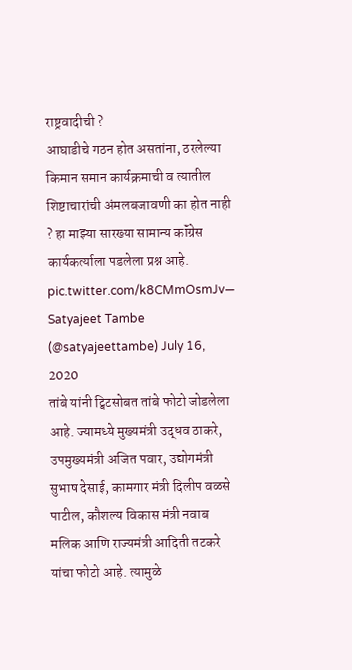राष्ट्रवादीची ?
आघाडीचे गठन होत असतांना, ठरलेल्या किमान समान कार्यक्रमाची व त्यातील शिष्टाचारांची अंमलबजावणी का होत नाही ? हा माझ्या सारख्या सामान्य कॉंग्रेस कार्यकर्त्याला पडलेला प्रश्न आहे. pic.twitter.com/k8CMmOsmJv— Satyajeet Tambe (@satyajeettambe) July 16, 2020
तांबे यांनी ट्विटसोबत तांबे फोटो जोडलेला आहे. ज्यामध्ये मुख्यमंत्री उद्धव ठाकरे, उपमुख्यमंत्री अजित पवार, उद्योगमंत्री सुभाष देसाई, कामगार मंत्री दिलीप वळसे पाटील, कौशल्य विकास मंत्री नवाब मलिक आणि राज्यमंत्री आदिती तटकरे यांचा फोटो आहे. त्यामुळे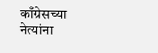काँग्रेसच्या नेत्यांना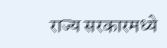राज्य सरकारमध्ये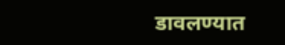डावलण्यात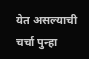येत असल्याची चर्चा पुन्हा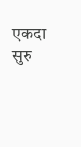एकदा सुरु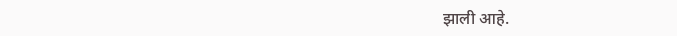झाली आहे.